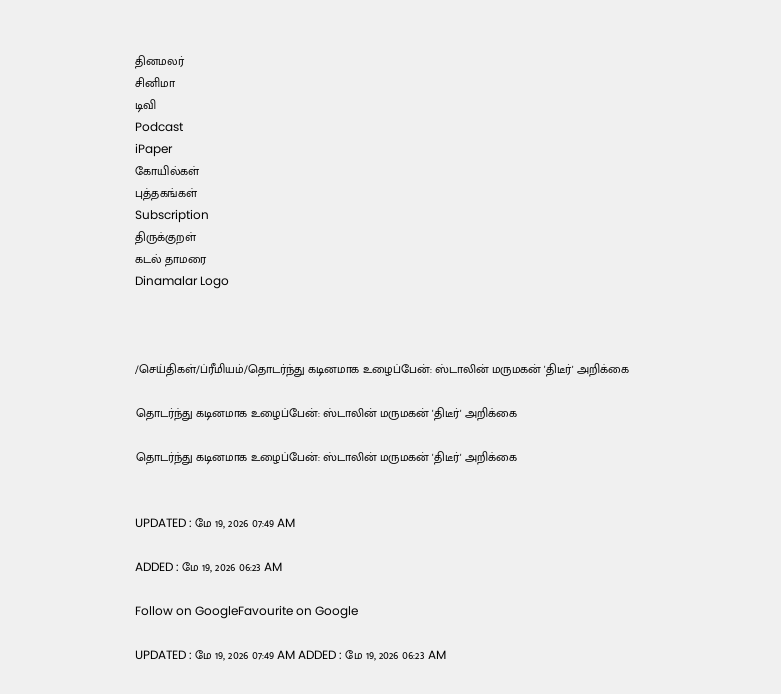தினமலர்
சினிமா
டிவி
Podcast
iPaper
கோயில்கள்
புத்தகங்கள்
Subscription
திருக்குறள்
கடல் தாமரை
Dinamalar Logo



/செய்திகள்/ப்ரீமியம்/தொடர்ந்து கடினமாக உழைப்பேன்: ஸ்டாலின் மருமகன் 'திடீர்' அறிக்கை

தொடர்ந்து கடினமாக உழைப்பேன்: ஸ்டாலின் மருமகன் 'திடீர்' அறிக்கை

தொடர்ந்து கடினமாக உழைப்பேன்: ஸ்டாலின் மருமகன் 'திடீர்' அறிக்கை


UPDATED : மே 19, 2026 07:49 AM

ADDED : மே 19, 2026 06:23 AM

Follow on GoogleFavourite on Google

UPDATED : மே 19, 2026 07:49 AM ADDED : மே 19, 2026 06:23 AM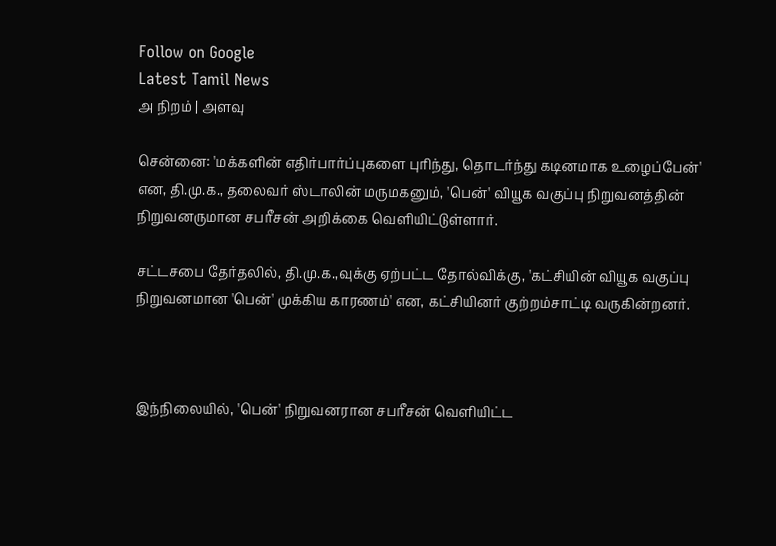Follow on Google
Latest Tamil News
அ நிறம் | அளவு

சென்னை: 'மக்களின் எதிர்பார்ப்புகளை புரிந்து, தொடர்ந்து கடினமாக உழைப்பேன்' என, தி.மு.க., தலைவர் ஸ்டாலின் மருமகனும், 'பென்' வியூக வகுப்பு நிறுவனத்தின் நிறுவனருமான சபரீசன் அறிக்கை வெளியிட்டுள்ளார்.

சட்டசபை தேர்தலில், தி.மு.க.,வுக்கு ஏற்பட்ட தோல்விக்கு, 'கட்சியின் வியூக வகுப்பு நிறுவனமான 'பென்' முக்கிய காரணம்' என, கட்சியினர் குற்றம்சாட்டி வருகின்றனர்.



இந்நிலையில், 'பென்' நிறுவனரான சபரீசன் வெளியிட்ட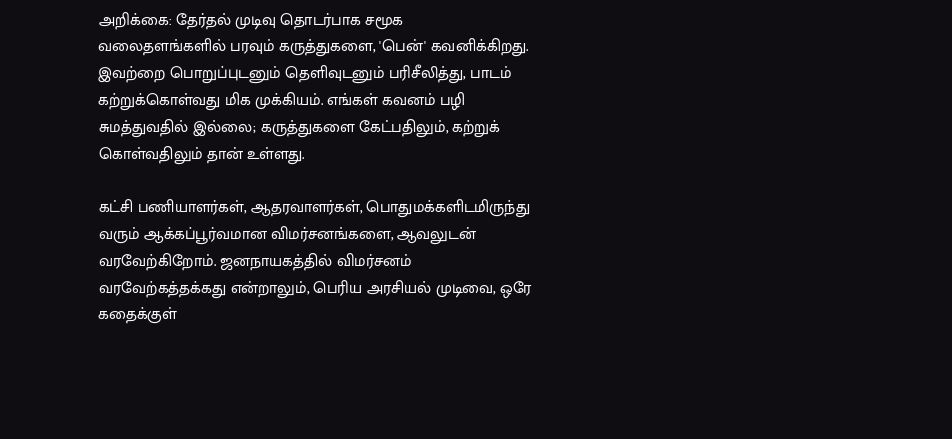அறிக்கை: தேர்தல் முடிவு தொடர்பாக சமூக வலைதளங்களில் பரவும் கருத்துகளை, 'பென்' கவனிக்கிறது. இவற்றை பொறுப்புடனும் தெளிவுடனும் பரிசீலித்து, பாடம் கற்றுக்கொள்வது மிக முக்கியம். எங்கள் கவனம் பழி சுமத்துவதில் இல்லை; கருத்துகளை கேட்பதிலும், கற்றுக் கொள்வதிலும் தான் உள்ளது.

கட்சி பணியாளர்கள், ஆதரவாளர்கள், பொதுமக்களிடமிருந்து வரும் ஆக்கப்பூர்வமான விமர்சனங்களை, ஆவலுடன் வரவேற்கிறோம். ஜனநாயகத்தில் விமர்சனம் வரவேற்கத்தக்கது என்றாலும், பெரிய அரசியல் முடிவை, ஒரே கதைக்குள்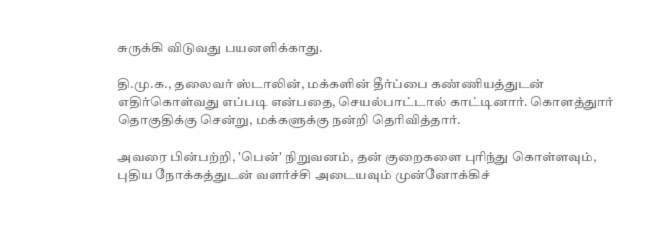சுருக்கி விடுவது பயனளிக்காது.

தி.மு.க., தலைவர் ஸ்டாலின், மக்களின் தீர்ப்பை கண்ணியத்துடன் எதிர்கொள்வது எப்படி என்பதை, செயல்பாட்டால் காட்டினார். கொளத்துார் தொகுதிக்கு சென்று, மக்களுக்கு நன்றி தெரிவித்தார்.

அவரை பின்பற்றி, 'பென்' நிறுவனம், தன் குறைகளை புரிந்து கொள்ளவும், புதிய நோக்கத்துடன் வளர்ச்சி அடையவும் முன்னோக்கிச்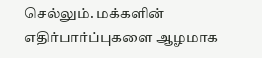செல்லும். மக்களின் எதிர்பார்ப்புகளை ஆழமாக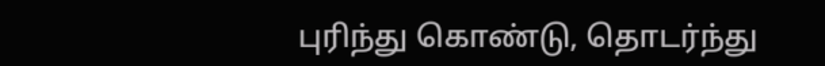புரிந்து கொண்டு, தொடர்ந்து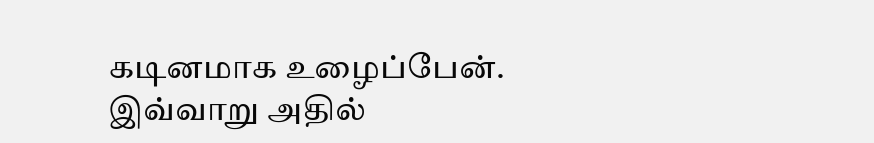கடினமாக உழைப்பேன். இவ்வாறு அதில்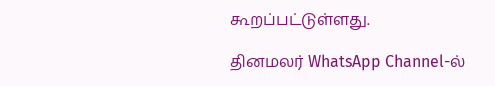கூறப்பட்டுள்ளது.

தினமலர் WhatsApp Channel-ல்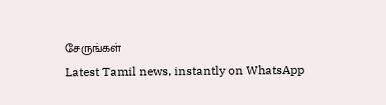சேருங்கள்
Latest Tamil news, instantly on WhatsApp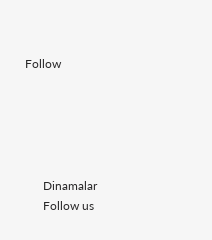Follow





      Dinamalar
      Follow us